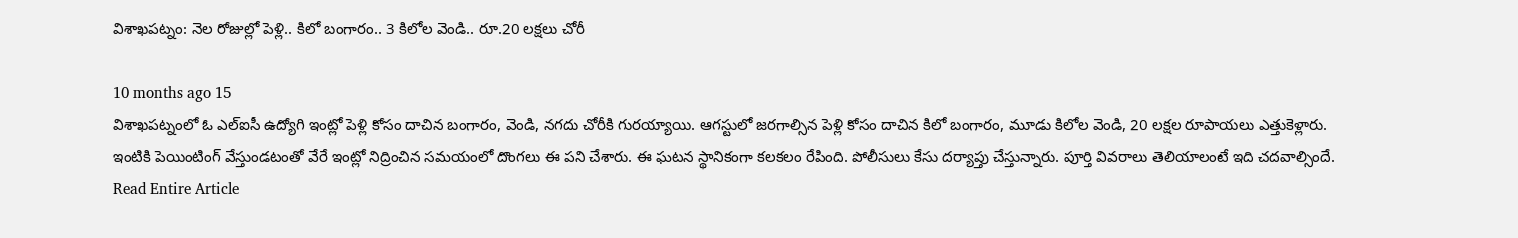విశాఖపట్నం: నెల రోజుల్లో పెళ్లి.. కిలో బంగారం.. 3 కిలోల వెండి.. రూ.20 లక్షలు చోరీ

10 months ago 15
విశాఖపట్నంలో ఓ ఎల్ఐసీ ఉద్యోగి ఇంట్లో పెళ్లి కోసం దాచిన బంగారం, వెండి, నగదు చోరీకి గురయ్యాయి. ఆగస్టులో జరగాల్సిన పెళ్లి కోసం దాచిన కిలో బంగారం, మూడు కిలోల వెండి, 20 లక్షల రూపాయలు ఎత్తుకెళ్లారు. ఇంటికి పెయింటింగ్ వేస్తుండటంతో వేరే ఇంట్లో నిద్రించిన సమయంలో దొంగలు ఈ పని చేశారు. ఈ ఘటన స్థానికంగా కలకలం రేపింది. పోలీసులు కేసు దర్యాప్తు చేస్తున్నారు. పూర్తి వివరాలు తెలియాలంటే ఇది చదవాల్సిందే.
Read Entire Article